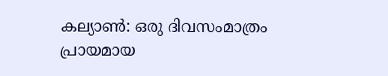കല്യാൺ: ഒരു ദിവസംമാത്രം പ്രായമായ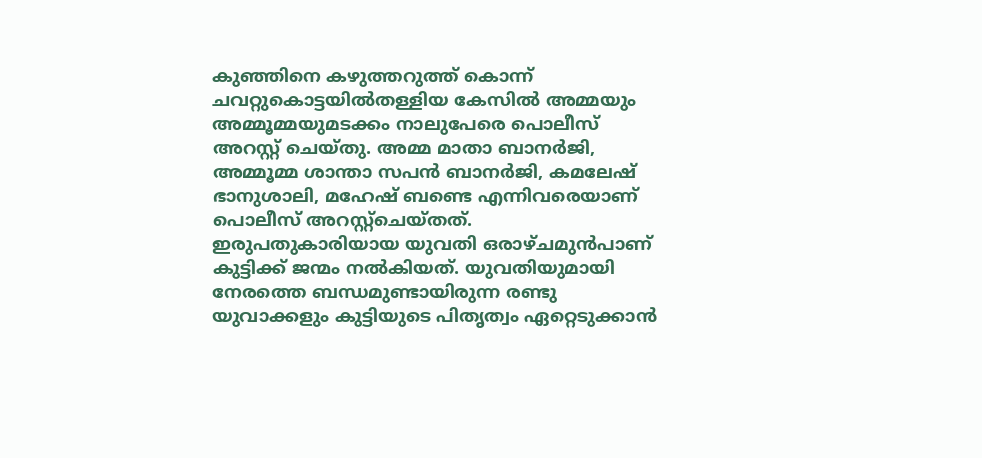കുഞ്ഞിനെ കഴുത്തറുത്ത് കൊന്ന് ചവറ്റുകൊട്ടയിൽതള്ളിയ കേസിൽ അമ്മയും അമ്മൂമ്മയുമടക്കം നാലുപേരെ പൊലീസ് അറസ്റ്റ് ചെയ്തു. അമ്മ മാതാ ബാനർജി, അമ്മൂമ്മ ശാന്താ സപൻ ബാനർജി, കമലേഷ് ഭാനുശാലി, മഹേഷ് ബണ്ടെ എന്നിവരെയാണ് പൊലീസ് അറസ്റ്റ്ചെയ്തത്.
ഇരുപതുകാരിയായ യുവതി ഒരാഴ്ചമുൻപാണ് കുട്ടിക്ക് ജന്മം നൽകിയത്. യുവതിയുമായി നേരത്തെ ബന്ധമുണ്ടായിരുന്ന രണ്ടു യുവാക്കളും കുട്ടിയുടെ പിതൃത്വം ഏറ്റെടുക്കാൻ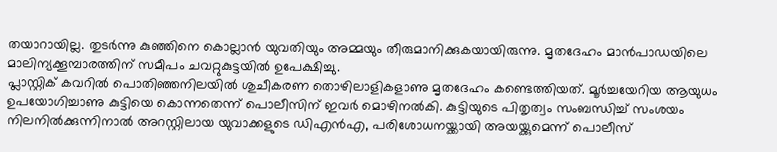തയാറായില്ല. തുടർന്നു കുഞ്ഞിനെ കൊല്ലാൻ യുവതിയും അമ്മയും തീരുമാനിക്കുകയായിരുന്നു. മൃതദേഹം മാൻപാഡയിലെ മാലിന്യക്കൂമ്പാരത്തിന് സമീപം ചവറ്റുകുട്ടയിൽ ഉപേക്ഷിച്ചു.
പ്ലാസ്റ്റിക് കവറിൽ പൊതിഞ്ഞനിലയിൽ ശുചീകരണ തൊഴിലാളികളാണു മൃതദേഹം കണ്ടെത്തിയത്. മൂർച്ചയേറിയ ആയുധം ഉപയോഗിച്ചാണു കുട്ടിയെ കൊന്നതെന്ന് പൊലീസിന് ഇവർ മൊഴിനൽകി. കുട്ടിയുടെ പിതൃത്വം സംബന്ധിച്ച് സംശയം നിലനിൽക്കുന്നിനാൽ അറസ്റ്റിലായ യുവാക്കളുടെ ഡിഎൻഎ, പരിശോധനയ്ക്കായി അയയ്ക്കുമെന്ന് പൊലീസ്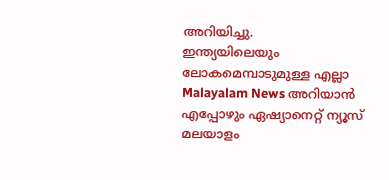അറിയിച്ചു.
ഇന്ത്യയിലെയും ലോകമെമ്പാടുമുള്ള എല്ലാ Malayalam News അറിയാൻ എപ്പോഴും ഏഷ്യാനെറ്റ് ന്യൂസ് മലയാളം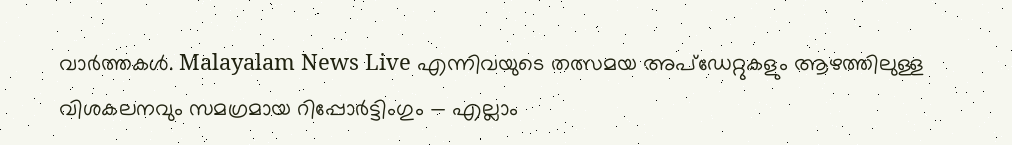വാർത്തകൾ. Malayalam News Live എന്നിവയുടെ തത്സമയ അപ്ഡേറ്റുകളും ആഴത്തിലുള്ള വിശകലനവും സമഗ്രമായ റിപ്പോർട്ടിംഗും — എല്ലാം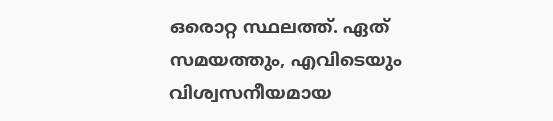ഒരൊറ്റ സ്ഥലത്ത്. ഏത് സമയത്തും, എവിടെയും വിശ്വസനീയമായ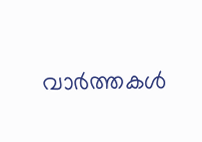വാർത്തകൾ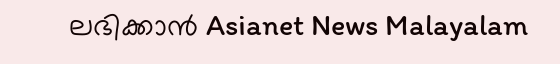ലഭിക്കാൻ Asianet News Malayalam